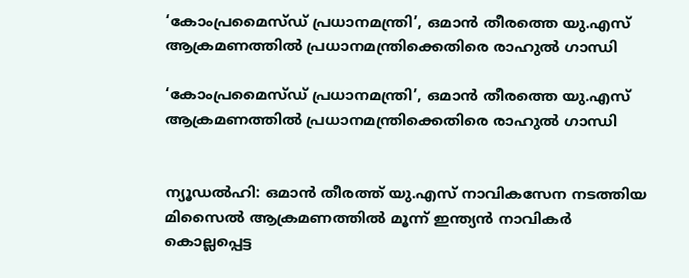‘കോംപ്രമൈസ്ഡ് പ്രധാനമന്ത്രി’, ഒമാൻ തീരത്തെ യു.എസ് ആക്രമണത്തിൽ പ്രധാനമന്ത്രിക്കെതിരെ രാഹുൽ ഗാന്ധി

‘കോംപ്രമൈസ്ഡ് പ്രധാനമന്ത്രി’, ഒമാൻ തീരത്തെ യു.എസ് ആക്രമണത്തിൽ പ്രധാനമന്ത്രിക്കെതിരെ രാഹുൽ ഗാന്ധി


ന്യൂഡൽഹി: ഒമാൻ തീരത്ത് യു.എസ് നാവികസേന നടത്തിയ മിസൈൽ ആക്രമണത്തിൽ മൂന്ന് ഇന്ത്യൻ നാവികർ കൊല്ലപ്പെട്ട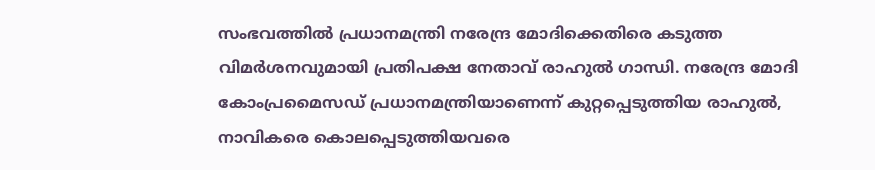സംഭവത്തിൽ പ്രധാനമന്ത്രി നരേന്ദ്ര മോദിക്കെതിരെ കടുത്ത വിമർശനവുമായി പ്രതിപക്ഷ നേതാവ് രാഹുൽ ഗാന്ധി. നരേന്ദ്ര മോദി കോംപ്രമൈസഡ് പ്രധാനമന്ത്രിയാണെന്ന് കുറ്റപ്പെടുത്തിയ രാഹുൽ, നാവികരെ കൊലപ്പെടുത്തിയവരെ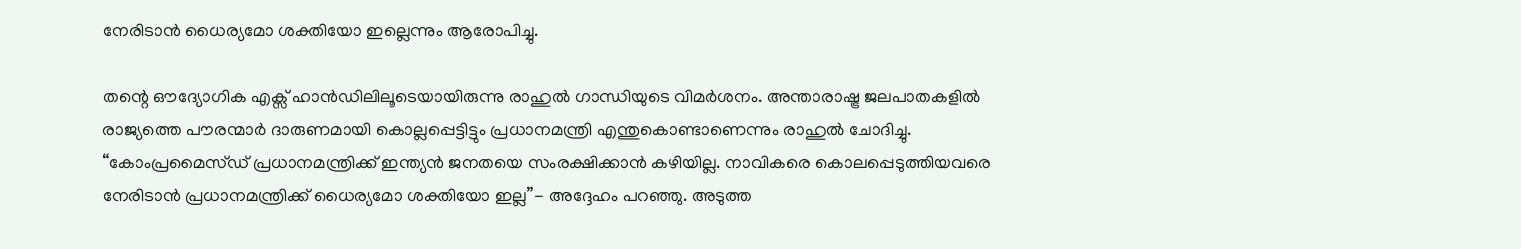നേരിടാൻ ധൈര്യമോ ശക്തിയോ ഇല്ലെന്നും ആരോപിച്ചു.

തന്റെ ഔദ്യോഗിക എക്സ് ഹാൻഡിലിലൂടെയായിരുന്നു രാഹുൽ ഗാന്ധിയുടെ വിമർശനം. അന്താരാഷ്ട്ര ജലപാതകളിൽ രാജ്യത്തെ പൗരന്മാർ ദാരുണമായി കൊല്ലപ്പെട്ടിട്ടും പ്രധാനമന്ത്രി എന്തുകൊണ്ടാണെന്നും രാഹുൽ ചോദിച്ചു. “കോംപ്രമൈസ്ഡ് പ്രധാനമന്ത്രിക്ക് ഇന്ത്യൻ ജനതയെ സംരക്ഷിക്കാൻ കഴിയില്ല. നാവികരെ കൊലപ്പെടുത്തിയവരെ നേരിടാൻ പ്രധാനമന്ത്രിക്ക് ധൈര്യമോ ശക്തിയോ ഇല്ല”- അദ്ദേഹം പറഞ്ഞു. അടുത്ത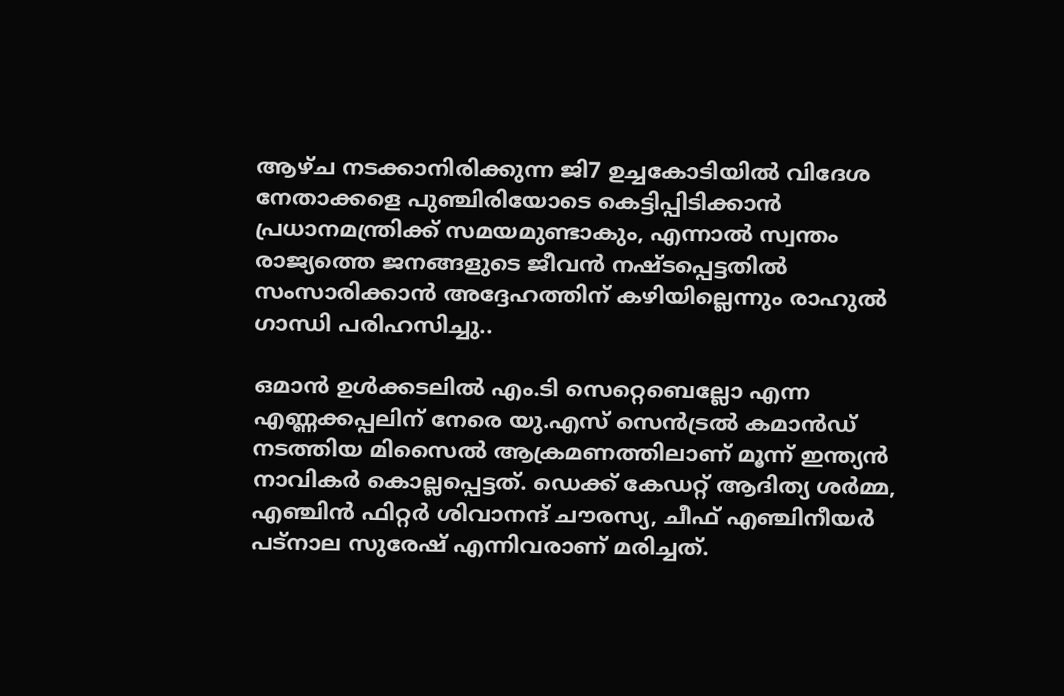ആഴ്ച നടക്കാനിരിക്കുന്ന ജി7 ഉച്ചകോടിയിൽ വിദേശ നേതാക്കളെ പുഞ്ചിരിയോടെ കെട്ടിപ്പിടിക്കാൻ പ്രധാനമന്ത്രിക്ക് സമയമുണ്ടാകും, എന്നാൽ സ്വന്തം രാജ്യത്തെ ജനങ്ങളുടെ ജീവൻ നഷ്ടപ്പെട്ടതിൽ സംസാരിക്കാൻ അദ്ദേഹത്തിന് കഴിയില്ലെന്നും രാഹുൽ ഗാന്ധി പരിഹസിച്ചു..

ഒമാൻ ഉൾക്കടലിൽ എം.ടി സെറ്റെബെല്ലോ എന്ന എണ്ണക്കപ്പലിന് നേരെ യു.എസ് സെൻട്രൽ കമാൻഡ് നടത്തിയ മിസൈൽ ആക്രമണത്തിലാണ് മൂന്ന് ഇന്ത്യൻ നാവികർ കൊല്ലപ്പെട്ടത്. ഡെക്ക് കേഡറ്റ് ആദിത്യ ശർമ്മ, എഞ്ചിൻ ഫിറ്റർ ശിവാനന്ദ് ചൗരസ്യ, ചീഫ് എഞ്ചിനീയർ പട്നാല സുരേഷ് എന്നിവരാണ് മരിച്ചത്.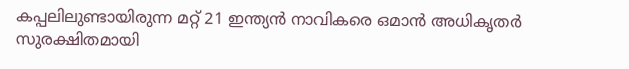കപ്പലിലുണ്ടായിരുന്ന മറ്റ് 21 ഇന്ത്യൻ നാവികരെ ഒമാൻ അധികൃതർ സുരക്ഷിതമായി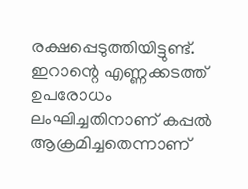രക്ഷപ്പെടുത്തിയിട്ടുണ്ട്. ഇറാന്റെ എണ്ണക്കടത്ത് ഉപരോധം ലംഘിച്ചതിനാണ് കപ്പൽ ആക്രമിച്ചതെന്നാണ്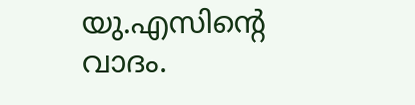യു.എസിന്റെ വാദം.